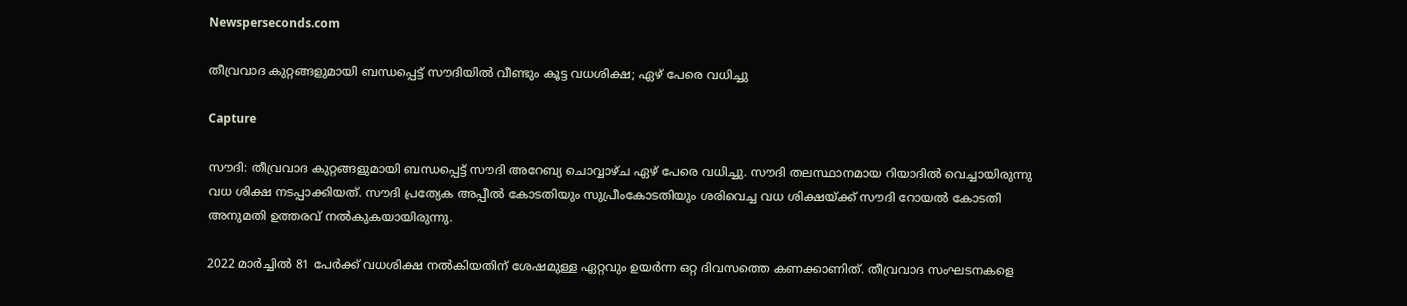Newsperseconds.com

തീവ്രവാദ കുറ്റങ്ങളുമായി ബന്ധപ്പെട്ട് സൗദിയില്‍ വീണ്ടും കൂട്ട വധശിക്ഷ; ഏഴ് പേരെ വധിച്ചു

Capture

സൗദി: തീവ്രവാദ കുറ്റങ്ങളുമായി ബന്ധപ്പെട്ട് സൗദി അറേബ്യ ചൊവ്വാഴ്ച ഏഴ് പേരെ വധിച്ചു. സൗദി തലസ്ഥാനമായ റിയാദില്‍ വെച്ചായിരുന്നു വധ ശിക്ഷ നടപ്പാക്കിയത്. സൗദി പ്രത്യേക അപ്പീല്‍ കോടതിയും സുപ്രീംകോടതിയും ശരിവെച്ച വധ ശിക്ഷയ്ക്ക് സൗദി റോയല്‍ കോടതി അനുമതി ഉത്തരവ് നല്‍കുകയായിരുന്നു.

2022 മാര്‍ച്ചില്‍ 81 പേര്‍ക്ക് വധശിക്ഷ നല്‍കിയതിന് ശേഷമുള്ള ഏറ്റവും ഉയര്‍ന്ന ഒറ്റ ദിവസത്തെ കണക്കാണിത്. തീവ്രവാദ സംഘടനകളെ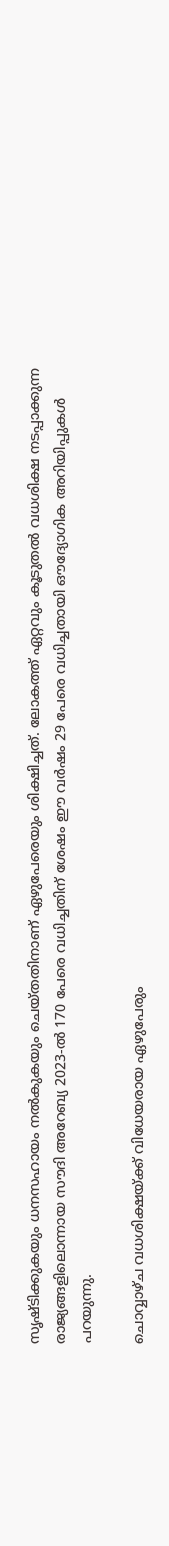സൃഷ്ടിക്കുകയും ധനസഹായം നല്‍കുകയും ചെയ്തതിനാണ് ഏഴുപേരെയും ശിക്ഷിച്ചത്. ലോകത്ത് ഏറ്റവും കൂടുതല്‍ വധശിക്ഷ നടപ്പാക്കുന്ന രാജ്യങ്ങളിലൊന്നായ സൗദി അറേബ്യ 2023-ല്‍ 170 പേരെ വധിച്ചതിന് ശേഷം ഈ വര്‍ഷം 29 പേരെ വധിച്ചതായി ഔദ്യോഗിക അറിയിപ്പുകള്‍ പറയുന്നു.

ചൊവ്വാഴ്ച വധശിക്ഷയ്ക്ക് വിധേയരായ ഏഴുപേരും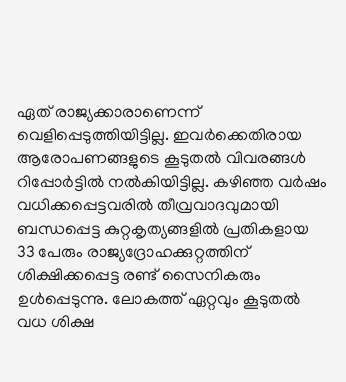ഏത് രാജ്യക്കാരാണെന്ന് വെളിപ്പെടുത്തിയിട്ടില്ല. ഇവര്‍ക്കെതിരായ ആരോപണങ്ങളുടെ കൂടുതല്‍ വിവരങ്ങള്‍ റിപ്പോര്‍ട്ടില്‍ നല്‍കിയിട്ടില്ല. കഴിഞ്ഞ വര്‍ഷം വധിക്കപ്പെട്ടവരില്‍ തീവ്രവാദവുമായി ബന്ധപ്പെട്ട കുറ്റകൃത്യങ്ങളില്‍ പ്രതികളായ 33 പേരും രാജ്യദ്രോഹക്കുറ്റത്തിന് ശിക്ഷിക്കപ്പെട്ട രണ്ട് സൈനികരും ഉള്‍പ്പെടുന്നു. ലോകത്ത് ഏറ്റവും കൂടുതല്‍ വധ ശിക്ഷ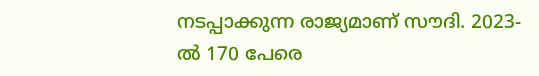നടപ്പാക്കുന്ന രാജ്യമാണ് സൗദി. 2023-ല്‍ 170 പേരെ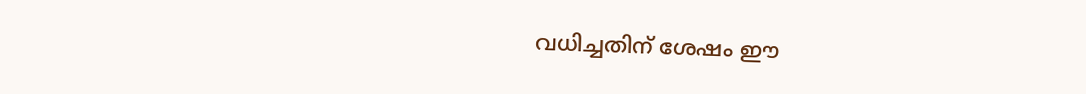വധിച്ചതിന് ശേഷം ഈ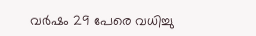വര്‍ഷം 29 പേരെ വധിച്ചു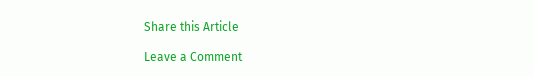Share this Article

Leave a Comment